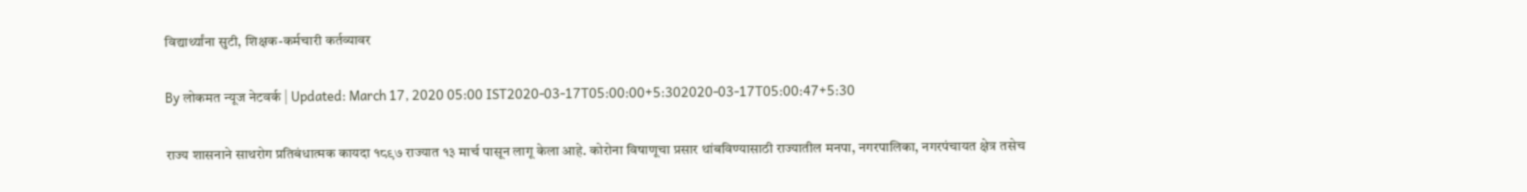विद्यार्थ्यांना सुटी, शिक्षक-कर्मचारी कर्तव्यावर

By लोकमत न्यूज नेटवर्क | Updated: March 17, 2020 05:00 IST2020-03-17T05:00:00+5:302020-03-17T05:00:47+5:30

राज्य शासनाने साथरोग प्रतिबंधात्मक कायदा १८९७ राज्यात १३ मार्च पासून लागू केला आहे. कोरोना विषाणूचा प्रसार थांबविण्यासाठी राज्यातील मनपा, नगरपालिका, नगरपंचायत क्षेत्र तसेच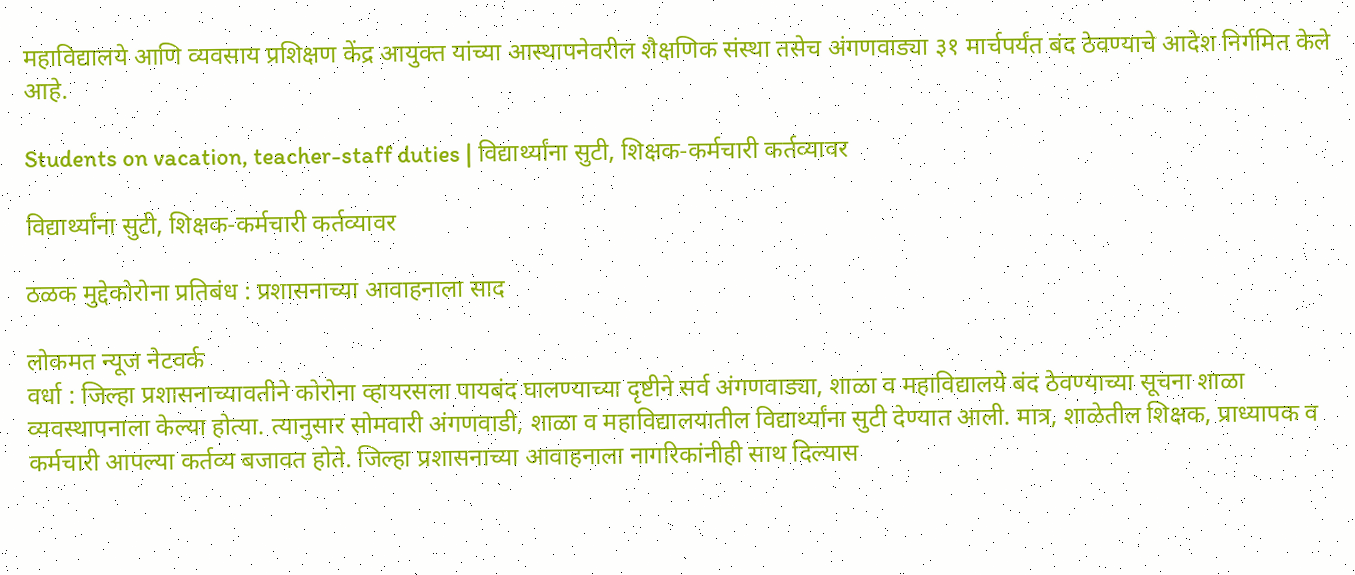महाविद्यालये आणि व्यवसाय प्रशिक्षण केंद्र आयुक्त यांच्या आस्थापनेवरील शैक्षणिक संस्था तसेच अंगणवाड्या ३१ मार्चपर्यंत बंद ठेवण्याचे आदेश निर्गमित केले आहे.

Students on vacation, teacher-staff duties | विद्यार्थ्यांना सुटी, शिक्षक-कर्मचारी कर्तव्यावर

विद्यार्थ्यांना सुटी, शिक्षक-कर्मचारी कर्तव्यावर

ठळक मुद्देकोरोना प्रतिबंध : प्रशासनाच्या आवाहनाला साद

लोकमत न्यूज नेटवर्क
वर्धा : जिल्हा प्रशासनाच्यावतीने कोरोना व्हायरसला पायबंद घालण्याच्या दृष्टीने सर्व अंगणवाड्या, शाळा व महाविद्यालये बंद ठेवण्याच्या सूचना शाळा व्यवस्थापनाला केल्या होत्या. त्यानुसार सोमवारी अंगणवाडी, शाळा व महाविद्यालयातील विद्यार्थ्यांना सुटी देण्यात आली. मात्र, शाळेतील शिक्षक, प्राध्यापक व कर्मचारी आपल्या कर्तव्य बजावत होते. जिल्हा प्रशासनाच्या आवाहनाला नागरिकांनीही साथ दिल्यास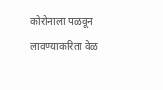कोरोनाला पळवून लावण्याकरिता वेळ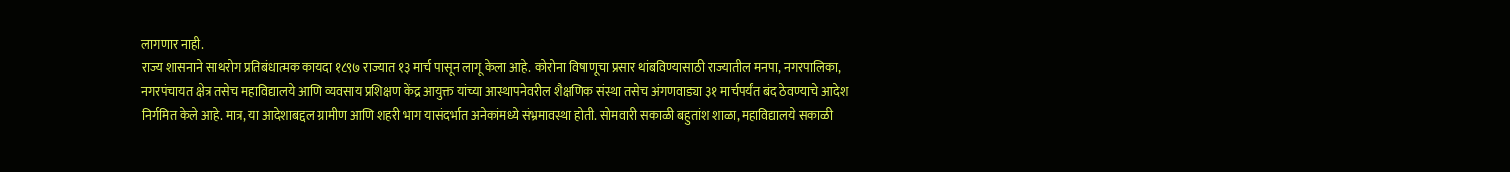लागणार नाही.
राज्य शासनाने साथरोग प्रतिबंधात्मक कायदा १८९७ राज्यात १३ मार्च पासून लागू केला आहे. कोरोना विषाणूचा प्रसार थांबविण्यासाठी राज्यातील मनपा, नगरपालिका, नगरपंचायत क्षेत्र तसेच महाविद्यालये आणि व्यवसाय प्रशिक्षण केंद्र आयुक्त यांच्या आस्थापनेवरील शैक्षणिक संस्था तसेच अंगणवाड्या ३१ मार्चपर्यंत बंद ठेवण्याचे आदेश निर्गमित केले आहे. मात्र, या आदेशाबद्दल ग्रामीण आणि शहरी भाग यासंदर्भात अनेकांमध्ये संभ्रमावस्था होती. सोमवारी सकाळी बहुतांश शाळा, महाविद्यालये सकाळी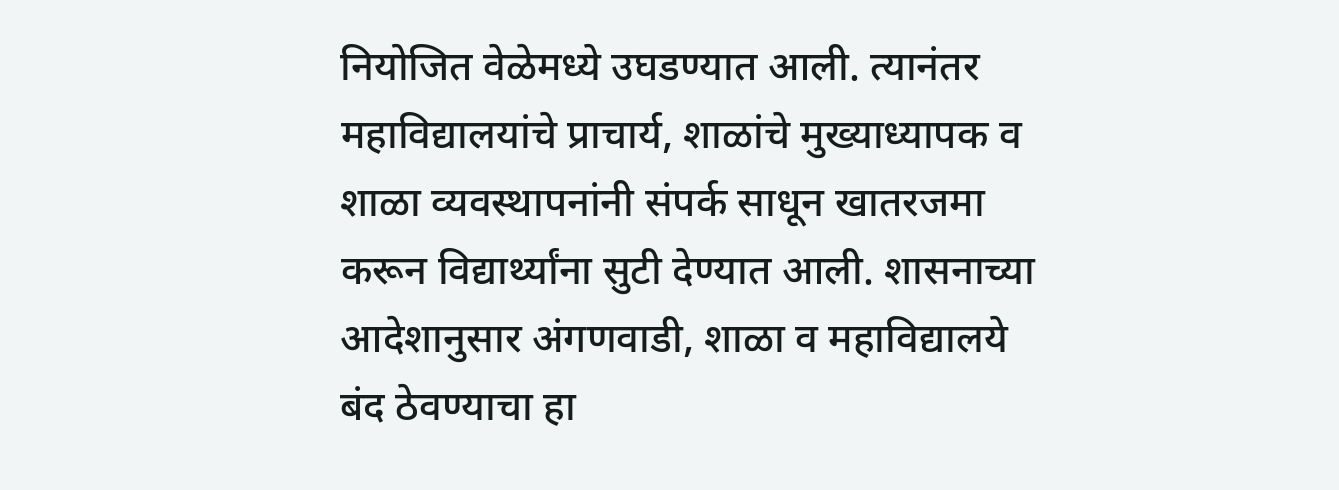नियोजित वेळेमध्ये उघडण्यात आली. त्यानंतर महाविद्यालयांचे प्राचार्य, शाळांचे मुख्याध्यापक व शाळा व्यवस्थापनांनी संपर्क साधून खातरजमा करून विद्यार्थ्यांना सुटी देण्यात आली. शासनाच्या आदेशानुसार अंगणवाडी, शाळा व महाविद्यालये बंद ठेवण्याचा हा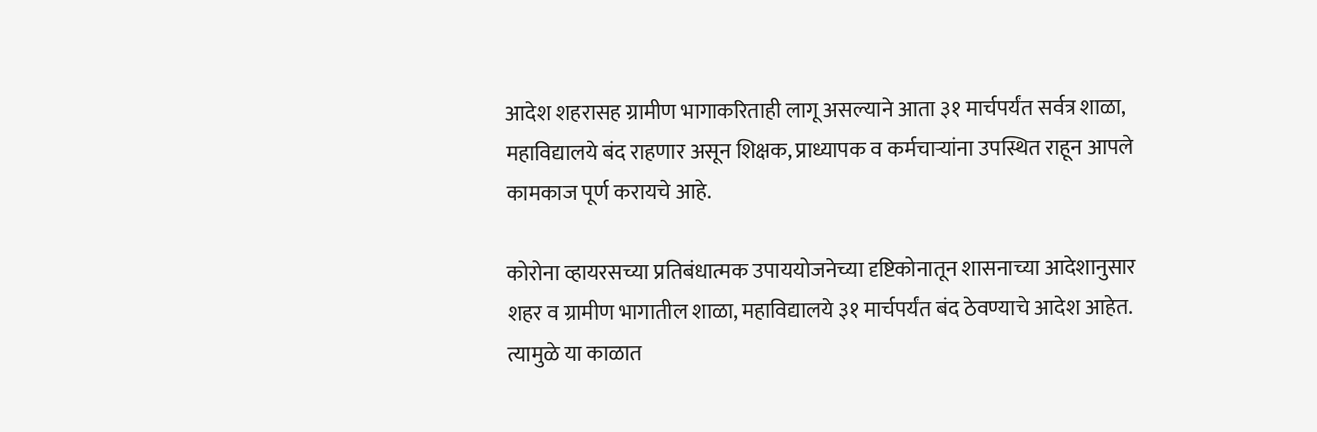आदेश शहरासह ग्रामीण भागाकरिताही लागू असल्याने आता ३१ मार्चपर्यंत सर्वत्र शाळा, महाविद्यालये बंद राहणार असून शिक्षक, प्राध्यापक व कर्मचाऱ्यांना उपस्थित राहून आपले कामकाज पूर्ण करायचे आहे.

कोरोना व्हायरसच्या प्रतिबंधात्मक उपाययोजनेच्या दृष्टिकोनातून शासनाच्या आदेशानुसार शहर व ग्रामीण भागातील शाळा, महाविद्यालये ३१ मार्चपर्यंत बंद ठेवण्याचे आदेश आहेत. त्यामुळे या काळात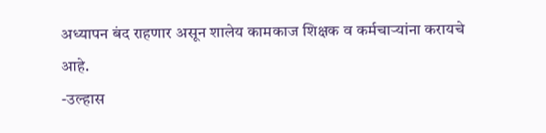अध्यापन बंद राहणार असून शालेय कामकाज शिक्षक व कर्मचाऱ्यांना करायचे आहे.
-उल्हास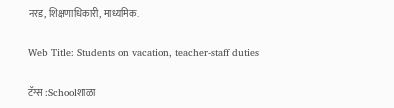नरड, शिक्षणाधिकारी, माध्यमिक.

Web Title: Students on vacation, teacher-staff duties

टॅग्स :Schoolशाळा